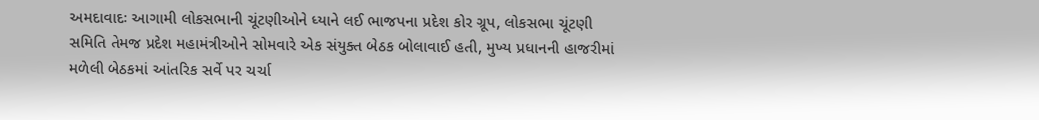અમદાવાદઃ આગામી લોકસભાની ચૂંટણીઓને ધ્યાને લઈ ભાજપના પ્રદેશ કોર ગ્રૂપ, લોકસભા ચૂંટણી સમિતિ તેમજ પ્રદેશ મહામંત્રીઓને સોમવારે એક સંયુક્ત બેઠક બોલાવાઈ હતી, મુખ્ય પ્રધાનની હાજરીમાં મળેલી બેઠકમાં આંતરિક સર્વે પર ચર્ચા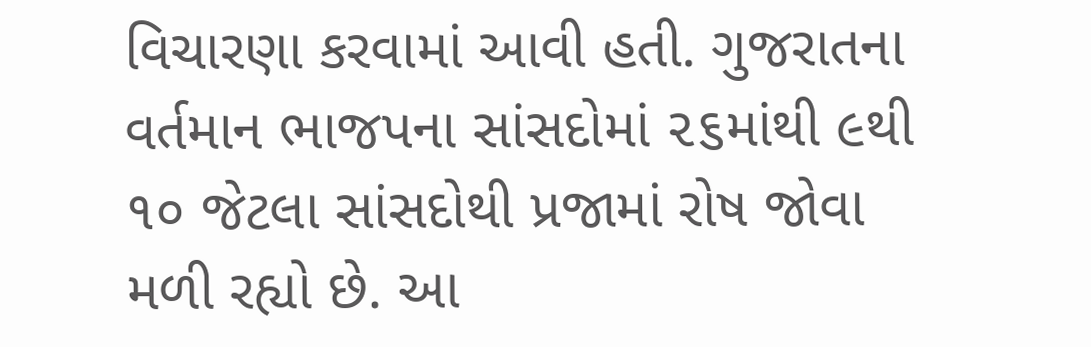વિચારણા કરવામાં આવી હતી. ગુજરાતના વર્તમાન ભાજપના સાંસદોમાં ૨૬માંથી ૯થી ૧૦ જેટલા સાંસદોથી પ્રજામાં રોષ જોવા મળી રહ્યો છે. આ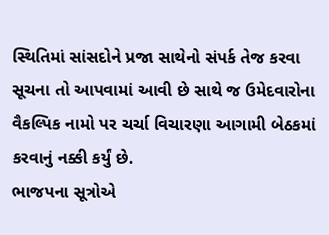સ્થિતિમાં સાંસદોને પ્રજા સાથેનો સંપર્ક તેજ કરવા સૂચના તો આપવામાં આવી છે સાથે જ ઉમેદવારોના વૈકલ્પિક નામો પર ચર્ચા વિચારણા આગામી બેઠકમાં કરવાનું નક્કી કર્યું છે.
ભાજપના સૂત્રોએ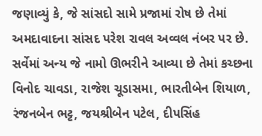જણાવ્યું કે, જે સાંસદો સામે પ્રજામાં રોષ છે તેમાં અમદાવાદના સાંસદ પરેશ રાવલ અવ્વલ નંબર પર છે. સર્વેમાં અન્ય જે નામો ઊભરીને આવ્યા છે તેમાં કચ્છના વિનોદ ચાવડા, રાજેશ ચૂડાસમા, ભારતીબેન શિયાળ, રંજનબેન ભટ્ટ, જયશ્રીબેન પટેલ, દીપસિંહ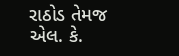રાઠોડ તેમજ એલ. કે.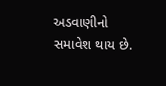અડવાણીનો સમાવેશ થાય છે.